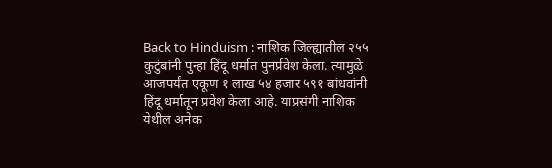Back to Hinduism : नाशिक जिल्ह्यातील २५५ कुटुंबांनी पुन्हा हिंदू धर्मात पुनर्प्रवेश केला. त्यामुळे आजपर्यंत एकूण १ लाख ५४ हजार ५९१ बांधवांनी हिंदू धर्मातून प्रवेश केला आहे. याप्रसंगी नाशिक येथील अनेक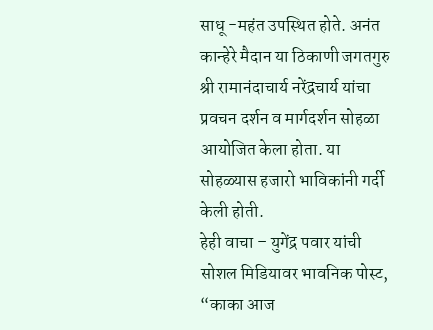साधू -महंत उपस्थित होते. अनंत कान्हेरे मैदान या ठिकाणी जगतगुरु श्री रामानंदाचार्य नरेंद्रचार्य यांचा प्रवचन दर्शन व मार्गदर्शन सोहळा आयोजित केला होता. या सोहळ्यास हजारो भाविकांनी गर्दी केली होती.
हेही वाचा – युगेंद्र पवार यांची सोशल मिडियावर भावनिक पोस्ट, “काका आज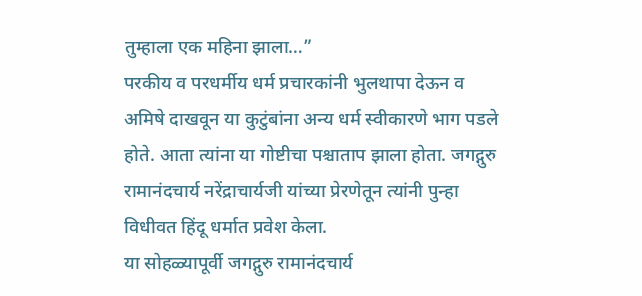तुम्हाला एक महिना झाला…”
परकीय व परधर्मीय धर्म प्रचारकांनी भुलथापा देऊन व अमिषे दाखवून या कुटुंबांना अन्य धर्म स्वीकारणे भाग पडले होते. आता त्यांना या गोष्टीचा पश्चाताप झाला होता. जगद्गुरु रामानंदचार्य नरेंद्राचार्यजी यांच्या प्रेरणेतून त्यांनी पुन्हा विधीवत हिंदू धर्मात प्रवेश केला.
या सोहळ्यापूर्वी जगद्गुरु रामानंदचार्य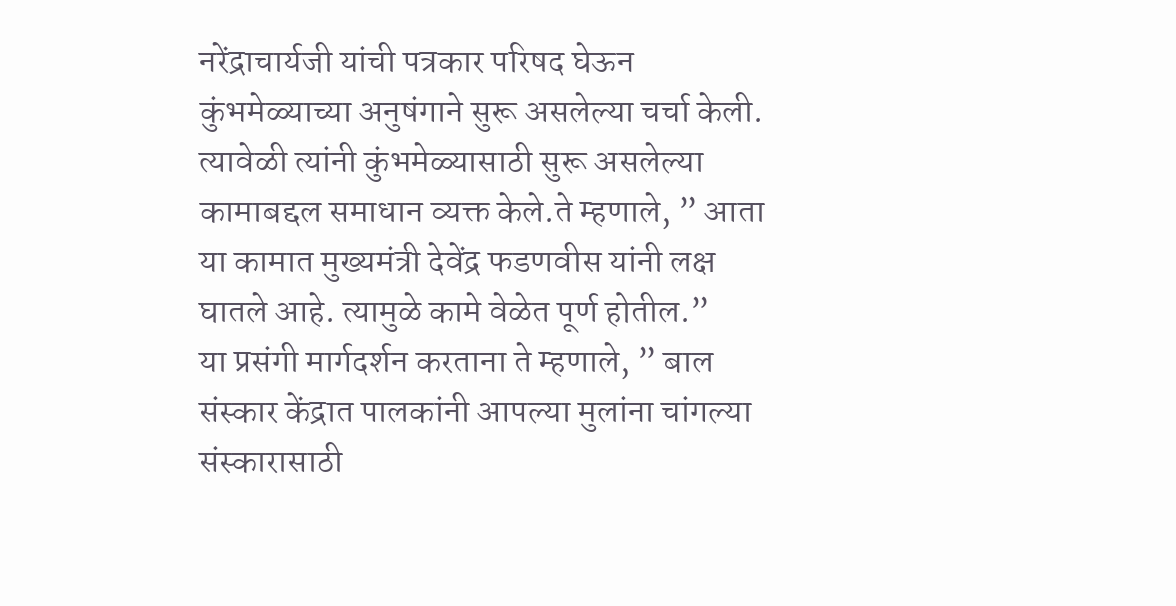नरेंद्राचार्यजी यांची पत्रकार परिषद घेऊन कुंभमेळ्याच्या अनुषंगाने सुरू असलेल्या चर्चा केली. त्यावेळी त्यांनी कुंभमेळ्यासाठी सुरू असलेल्या कामाबद्दल समाधान व्यक्त केले.ते म्हणाले, ” आता या कामात मुख्यमंत्री देवेंद्र फडणवीस यांनी लक्ष घातले आहे. त्यामुळे कामे वेळेत पूर्ण होतील.”
या प्रसंगी मार्गदर्शन करताना ते म्हणाले, ” बाल संस्कार केंद्रात पालकांनी आपल्या मुलांना चांगल्या संस्कारासाठी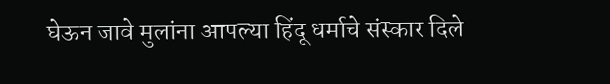घेऊन जावे मुलांना आपल्या हिंदू धर्माचे संस्कार दिले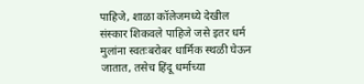पाहिजे, शाळा कॉलेजमध्ये देखील संस्कार शिकवले पाहिजे जसे इतर धर्म मुलांना स्वतःबरोबर धार्मिक स्थळी घेऊन जातात, तसेच हिंदू धर्माच्या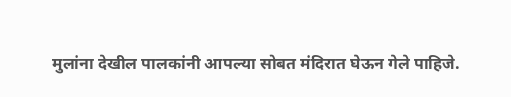मुलांना देखील पालकांनी आपल्या सोबत मंदिरात घेऊन गेले पाहिजे.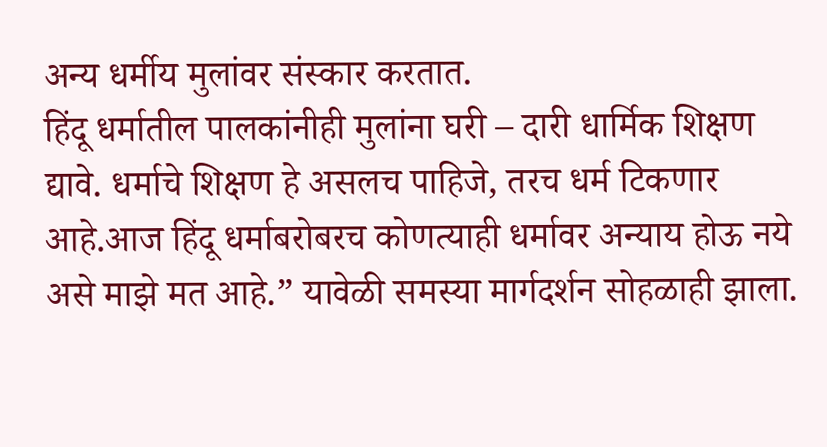अन्य धर्मीय मुलांवर संस्कार करतात.
हिंदू धर्मातील पालकांनीही मुलांना घरी – दारी धार्मिक शिक्षण द्यावे. धर्माचे शिक्षण हे असलच पाहिजे, तरच धर्म टिकणार आहे.आज हिंदू धर्माबरोबरच कोणत्याही धर्मावर अन्याय होऊ नये असे माझे मत आहे.” यावेळी समस्या मार्गदर्शन सोहळाही झाला.